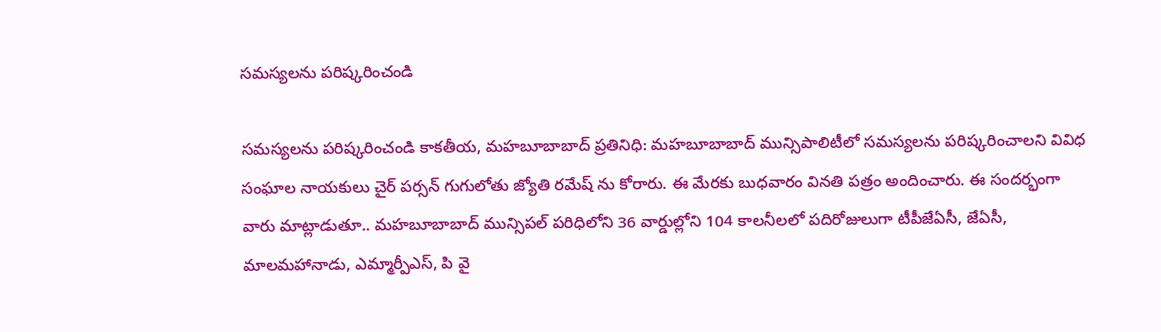సమస్యలను పరిష్కరించండి

సమస్యలను పరిష్కరించండి కాకతీయ, మహబూబాబాద్ ప్రతినిధి: మహబూబాబాద్ మున్సిపాలిటీలో సమస్యలను పరిష్కరించాలని వివిధ సంఘాల నాయకులు చైర్ పర్సన్ గుగులోతు జ్యోతి రమేష్ ను కోరారు. ఈ మేరకు బుధవారం వినతి పత్రం అందించారు. ఈ సందర్భంగా వారు మాట్లాడుతూ.. మహబూబాబాద్ మున్సిపల్ పరిధిలోని 36 వార్డుల్లోని 104 కాలనీలలో పదిరోజులుగా టీపీజేఏసీ, జేఏసీ, మాలమహానాడు, ఎమ్మార్పీఎస్, పి వై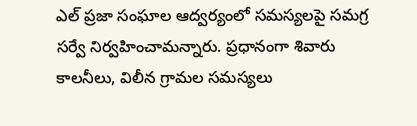ఎల్ ప్రజా సంఘాల ఆద్వర్యంలో సమస్యలపై సమగ్ర సర్వే నిర్వహించామన్నారు. ప్రధానంగా శివారు కాలనీలు, విలీన గ్రామల సమస్యలు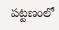పట్టణంలో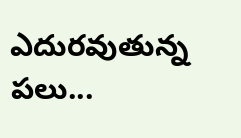ఎదురవుతున్న పలు...